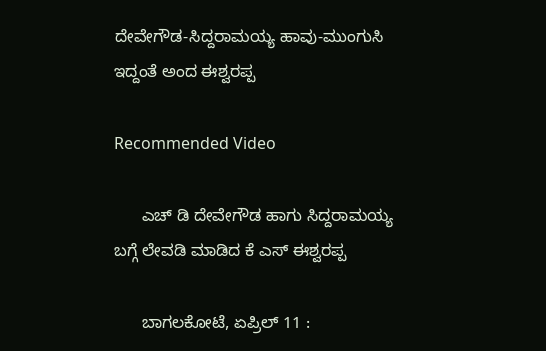ದೇವೇಗೌಡ-ಸಿದ್ದರಾಮಯ್ಯ ಹಾವು-ಮುಂಗುಸಿ ಇದ್ದಂತೆ ಅಂದ ಈಶ್ವರಪ್ಪ

Recommended Video

      ಎಚ್ ಡಿ ದೇವೇಗೌಡ ಹಾಗು ಸಿದ್ದರಾಮಯ್ಯ ಬಗ್ಗೆ ಲೇವಡಿ ಮಾಡಿದ ಕೆ ಎಸ್ ಈಶ್ವರಪ್ಪ

      ಬಾಗಲಕೋಟೆ, ಏಪ್ರಿಲ್ 11 :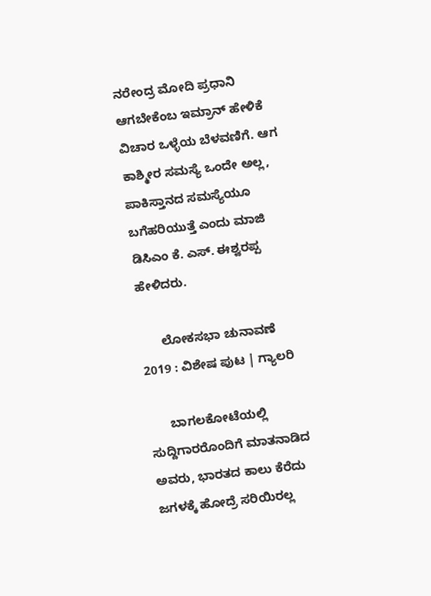ನರೇಂದ್ರ ಮೋದಿ ಪ್ರಧಾನಿ ಆಗಬೇಕೆಂಬ ಇಮ್ರಾನ್ ಹೇಳಿಕೆ ವಿಚಾರ ಒಳ್ಳೆಯ ಬೆಳವಣಿಗೆ. ಆಗ ಕಾಶ್ಮೀರ ಸಮಸ್ಯೆ ಒಂದೇ ಅಲ್ಲ, ಪಾಕಿಸ್ತಾನದ ಸಮಸ್ಯೆಯೂ ಬಗೆಹರಿಯುತ್ತೆ ಎಂದು ಮಾಜಿ ಡಿಸಿಎಂ ಕೆ. ಎಸ್. ಈಶ್ವರಪ್ಪ ಹೇಳಿದರು.

      ಲೋಕಸಭಾ ಚುನಾವಣೆ 2019 : ವಿಶೇಷ ಪುಟ | ಗ್ಯಾಲರಿ

      ಬಾಗಲಕೋಟೆಯಲ್ಲಿ ಸುದ್ದಿಗಾರರೊಂದಿಗೆ ಮಾತನಾಡಿದ ಅವರು, ಭಾರತದ ಕಾಲು ಕೆರೆದು ಜಗಳಕ್ಕೆ ಹೋದ್ರೆ ಸರಿಯಿರಲ್ಲ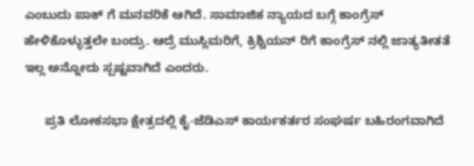ಎಂಬುದು ಪಾಕ್ ಗೆ ಮನವರಿಕೆ ಆಗಿದೆ. ಸಾಮಾಜಿಕ ನ್ಯಾಯದ ಬಗ್ಗೆ ಕಾಂಗ್ರೆಸ್ ಹೇಳಿಕೊಳ್ಳುತ್ತಲೇ ಬಂದ್ರು. ಆದ್ರೆ ಮುಸ್ಲಿಮರಿಗೆ, ಕ್ರಿಶ್ಚಿಯನ್ ರಿಗೆ ಕಾಂಗ್ರೆಸ್ ನಲ್ಲಿ ಜಾತ್ಯತೀತತೆ ಇಲ್ಲ ಅನ್ನೋದು ಸ್ಪಷ್ಟವಾಗಿದೆ ಎಂದರು.

      ಪ್ರತಿ ಲೋಕಸಭಾ ಕ್ಷೇತ್ರದಲ್ಲಿ ಕೈ-ಜೆಡಿಎಸ್ ಕಾರ್ಯಕರ್ತರ ಸಂಘರ್ಷ ಬಹಿರಂಗವಾಗಿದೆ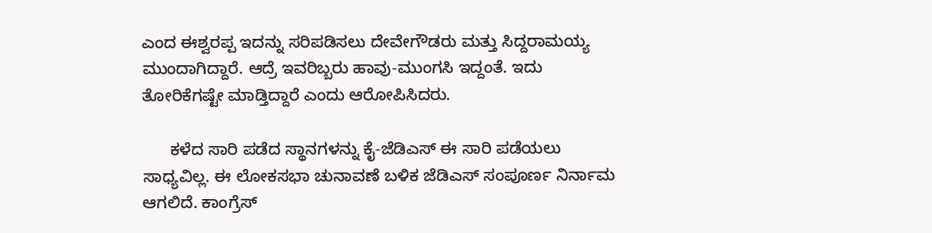ಎಂದ ಈಶ್ವರಪ್ಪ ಇದನ್ನು ಸರಿಪಡಿಸಲು ದೇವೇಗೌಡರು ಮತ್ತು ಸಿದ್ದರಾಮಯ್ಯ ಮುಂದಾಗಿದ್ದಾರೆ. ಆದ್ರೆ ಇವರಿಬ್ಬರು ಹಾವು-ಮುಂಗಸಿ ಇದ್ದಂತೆ. ಇದು ತೋರಿಕೆಗಷ್ಟೇ ಮಾಡ್ತಿದ್ದಾರೆ ಎಂದು ಆರೋಪಿಸಿದರು.

      ಕಳೆದ ಸಾರಿ ಪಡೆದ ಸ್ಥಾನಗಳನ್ನು ಕೈ-ಜೆಡಿಎಸ್ ಈ ಸಾರಿ ಪಡೆಯಲು ಸಾಧ್ಯವಿಲ್ಲ. ಈ ಲೋಕಸಭಾ ಚುನಾವಣೆ ಬಳಿಕ ಜೆಡಿಎಸ್ ಸಂಪೂರ್ಣ ನಿರ್ನಾಮ ಆಗಲಿದೆ. ಕಾಂಗ್ರೆಸ್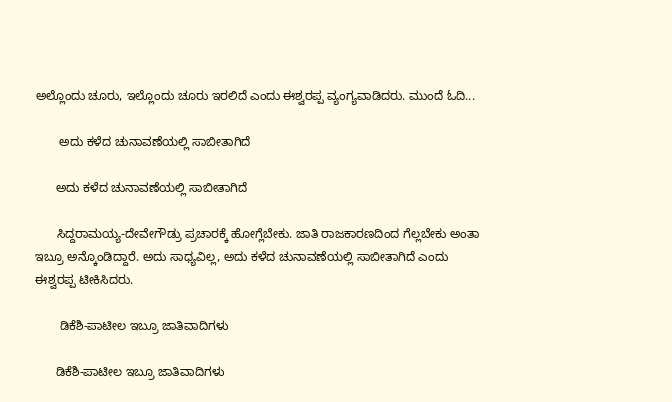ಅಲ್ಲೊಂದು ಚೂರು, ಇಲ್ಲೊಂದು ಚೂರು ಇರಲಿದೆ ಎಂದು ಈಶ್ವರಪ್ಪ ವ್ಯಂಗ್ಯವಾಡಿದರು. ಮುಂದೆ ಓದಿ...

       ಅದು ಕಳೆದ ಚುನಾವಣೆಯಲ್ಲಿ ಸಾಬೀತಾಗಿದೆ

      ಅದು ಕಳೆದ ಚುನಾವಣೆಯಲ್ಲಿ ಸಾಬೀತಾಗಿದೆ

      ಸಿದ್ದರಾಮಯ್ಯ-ದೇವೇಗೌಡ್ರು ಪ್ರಚಾರಕ್ಕೆ ಹೋಗ್ಲೆಬೇಕು. ಜಾತಿ ರಾಜಕಾರಣದಿಂದ ಗೆಲ್ಲಬೇಕು ಅಂತಾ ಇಬ್ರೂ ಅನ್ಕೊಂಡಿದ್ದಾರೆ. ಅದು ಸಾಧ್ಯವಿಲ್ಲ, ಅದು ಕಳೆದ ಚುನಾವಣೆಯಲ್ಲಿ ಸಾಬೀತಾಗಿದೆ ಎಂದು ಈಶ್ವರಪ್ಪ ಟೀಕಿಸಿದರು.

       ಡಿಕೆಶಿ-ಪಾಟೀಲ ಇಬ್ರೂ ಜಾತಿವಾದಿಗಳು

      ಡಿಕೆಶಿ-ಪಾಟೀಲ ಇಬ್ರೂ ಜಾತಿವಾದಿಗಳು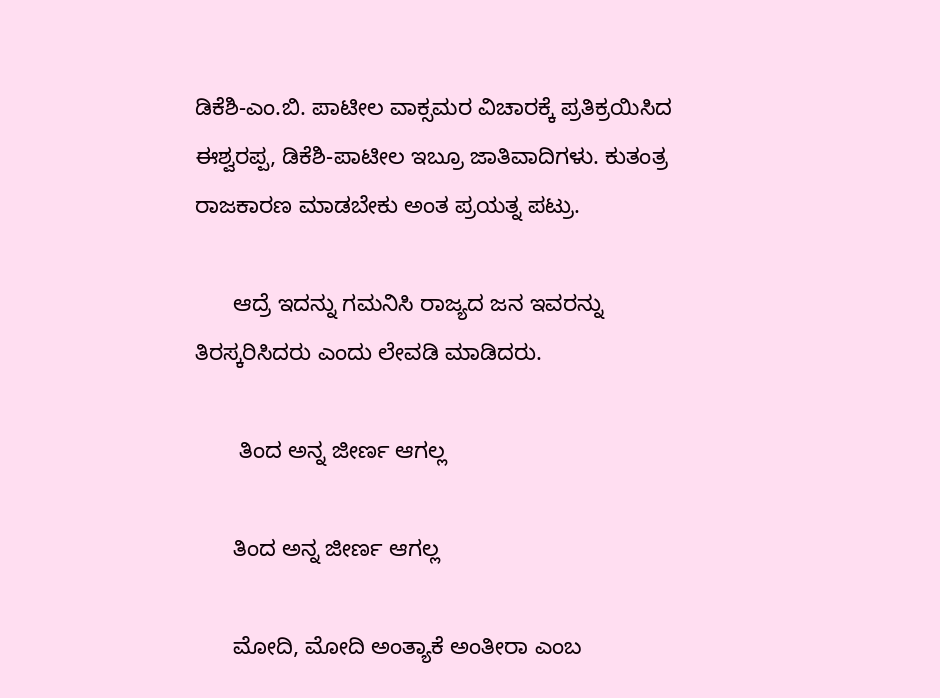ಡಿಕೆಶಿ-ಎಂ.ಬಿ. ಪಾಟೀಲ ವಾಕ್ಸಮರ ವಿಚಾರಕ್ಕೆ ಪ್ರತಿಕ್ರಯಿಸಿದ ಈಶ್ವರಪ್ಪ, ಡಿಕೆಶಿ-ಪಾಟೀಲ ಇಬ್ರೂ ಜಾತಿವಾದಿಗಳು. ಕುತಂತ್ರ ರಾಜಕಾರಣ ಮಾಡಬೇಕು ಅಂತ ಪ್ರಯತ್ನ ಪಟ್ರು.

      ಆದ್ರೆ ಇದನ್ನು ಗಮನಿಸಿ ರಾಜ್ಯದ ಜನ ಇವರನ್ನು ತಿರಸ್ಕರಿಸಿದರು ಎಂದು ಲೇವಡಿ ಮಾಡಿದರು.

       ತಿಂದ ಅನ್ನ ಜೀರ್ಣ ಆಗಲ್ಲ

      ತಿಂದ ಅನ್ನ ಜೀರ್ಣ ಆಗಲ್ಲ

      ಮೋದಿ, ಮೋದಿ ಅಂತ್ಯಾಕೆ ಅಂತೀರಾ ಎಂಬ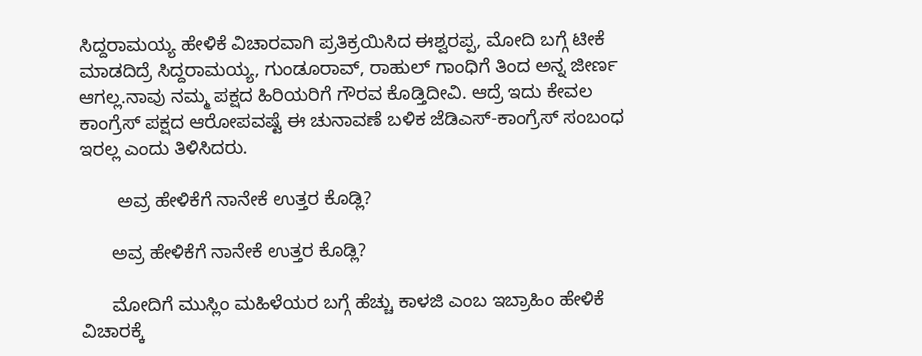ಸಿದ್ದರಾಮಯ್ಯ ಹೇಳಿಕೆ ವಿಚಾರವಾಗಿ ಪ್ರತಿಕ್ರಯಿಸಿದ ಈಶ್ವರಪ್ಪ, ಮೋದಿ ಬಗ್ಗೆ ಟೀಕೆ ಮಾಡದಿದ್ರೆ ಸಿದ್ದರಾಮಯ್ಯ, ಗುಂಡೂರಾವ್, ರಾಹುಲ್ ಗಾಂಧಿಗೆ ತಿಂದ ಅನ್ನ ಜೀರ್ಣ ಆಗಲ್ಲ.ನಾವು ನಮ್ಮ ಪಕ್ಷದ ಹಿರಿಯರಿಗೆ ಗೌರವ ಕೊಡ್ತಿದೀವಿ. ಆದ್ರೆ ಇದು ಕೇವಲ ಕಾಂಗ್ರೆಸ್ ಪಕ್ಷದ ಆರೋಪವಷ್ಟೆ ಈ ಚುನಾವಣೆ ಬಳಿಕ ಜೆಡಿಎಸ್-ಕಾಂಗ್ರೆಸ್ ಸಂಬಂಧ ಇರಲ್ಲ ಎಂದು ತಿಳಿಸಿದರು.

       ಅವ್ರ ಹೇಳಿಕೆಗೆ ನಾನೇಕೆ ಉತ್ತರ ಕೊಡ್ಲಿ?

      ಅವ್ರ ಹೇಳಿಕೆಗೆ ನಾನೇಕೆ ಉತ್ತರ ಕೊಡ್ಲಿ?

      ಮೋದಿಗೆ ಮುಸ್ಲಿಂ ಮಹಿಳೆಯರ ಬಗ್ಗೆ ಹೆಚ್ಚು ಕಾಳಜಿ ಎಂಬ ಇಬ್ರಾಹಿಂ ಹೇಳಿಕೆ ವಿಚಾರಕ್ಕೆ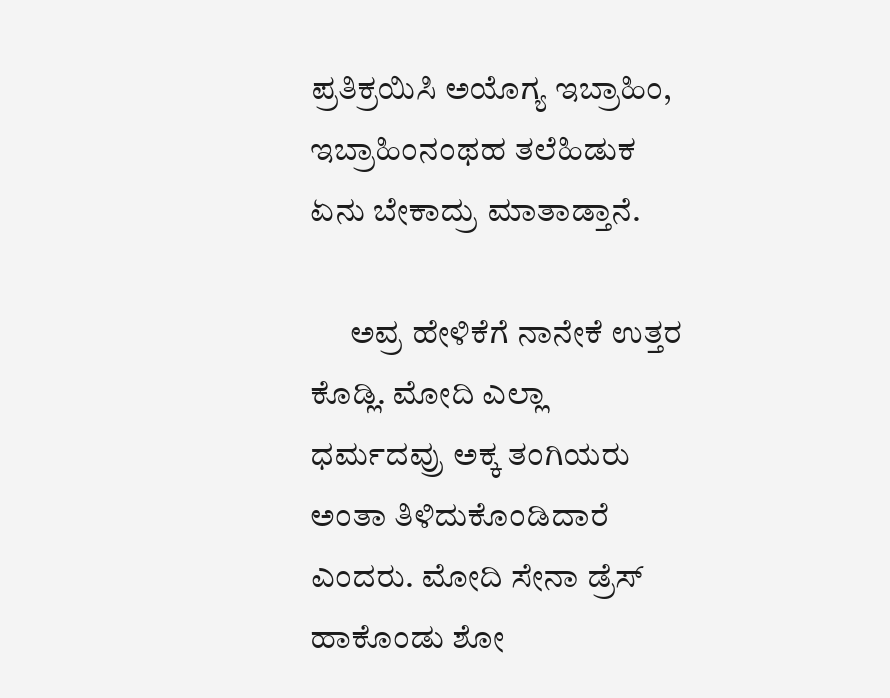ಪ್ರತಿಕ್ರಯಿಸಿ ಅಯೊಗ್ಯ ಇಬ್ರಾಹಿಂ, ಇಬ್ರಾಹಿಂನಂಥಹ ತಲೆಹಿಡುಕ ಏನು ಬೇಕಾದ್ರು ಮಾತಾಡ್ತಾನೆ.

      ಅವ್ರ ಹೇಳಿಕೆಗೆ ನಾನೇಕೆ ಉತ್ತರ ಕೊಡ್ಲಿ. ಮೋದಿ ಎಲ್ಲಾ ಧರ್ಮದವ್ರು ಅಕ್ಕ ತಂಗಿಯರು ಅಂತಾ ತಿಳಿದುಕೊಂಡಿದಾರೆ ಎಂದರು. ಮೋದಿ ಸೇನಾ ಡ್ರೆಸ್ ಹಾಕೊಂಡು ಶೋ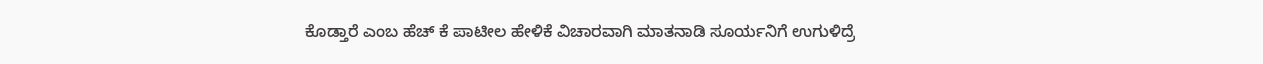ಕೊಡ್ತಾರೆ ಎಂಬ ಹೆಚ್ ಕೆ ಪಾಟೀಲ ಹೇಳಿಕೆ ವಿಚಾರವಾಗಿ ಮಾತನಾಡಿ ಸೂರ್ಯನಿಗೆ ಉಗುಳಿದ್ರೆ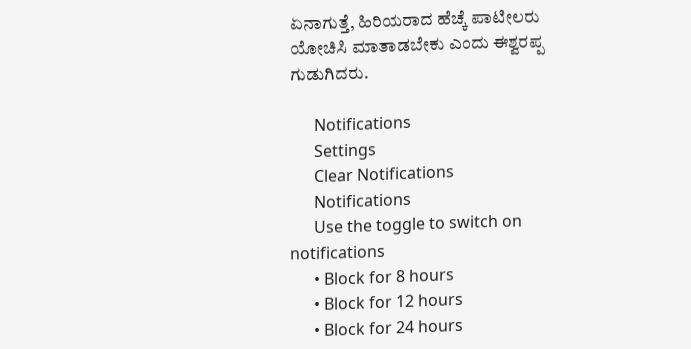ಏನಾಗುತ್ತೆ, ಹಿರಿಯರಾದ ಹೆಚ್ಕೆ ಪಾಟೀಲರು ಯೋಚಿಸಿ ಮಾತಾಡಬೇಕು ಎಂದು ಈಶ್ವರಪ್ಪ ಗುಡುಗಿದರು.

      Notifications
      Settings
      Clear Notifications
      Notifications
      Use the toggle to switch on notifications
      • Block for 8 hours
      • Block for 12 hours
      • Block for 24 hours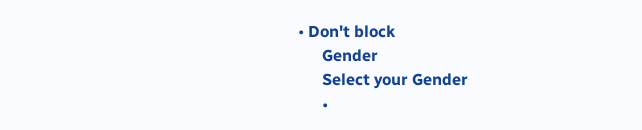• Don't block
      Gender
      Select your Gender
      •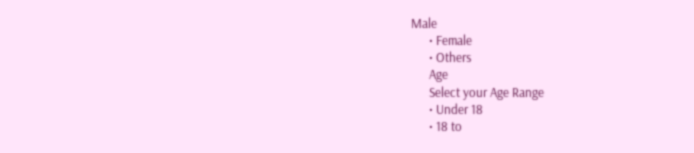Male
      • Female
      • Others
      Age
      Select your Age Range
      • Under 18
      • 18 to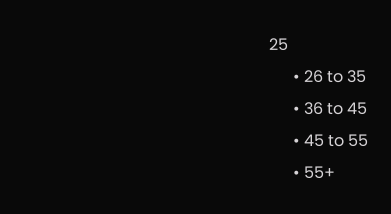25
      • 26 to 35
      • 36 to 45
      • 45 to 55
      • 55+